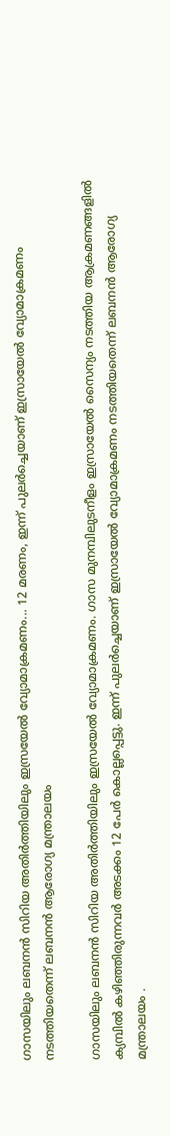ഗാസയിലും ലബനൻ സിറിയ അതിർത്തിയിലും ഇസ്രയേൽ വ്യോമാക്രമണം... 12 മരണം, ഇന്ന് പുലർച്ചെയാണ് ഇസ്രായേൽ വ്യോമാക്രമണം നടത്തിയതെന്ന് ലബനൻ ആരോഗ്യ മന്ത്രാലയം

ഗാസയിലും ലബനൻ സിറിയ അതിർത്തിയിലും ഇസ്രയേൽ വ്യോമാക്രമണം. ഗാസ മുനമ്പിലുടനീളം ഇസ്രായേൽ സൈന്യം നടത്തിയ ആക്രമണങ്ങളിൽ ക്യമ്പിൽ കഴിഞ്ഞിരുന്നവർ അടക്കം 12 പേർ കൊല്ലപ്പെട്ടു. ഇന്ന് പുലർച്ചെയാണ് ഇസ്രായേൽ വ്യോമാക്രമണം നടത്തിയതെന്ന് ലബനൻ ആരോഗ്യ മന്ത്രാലയം .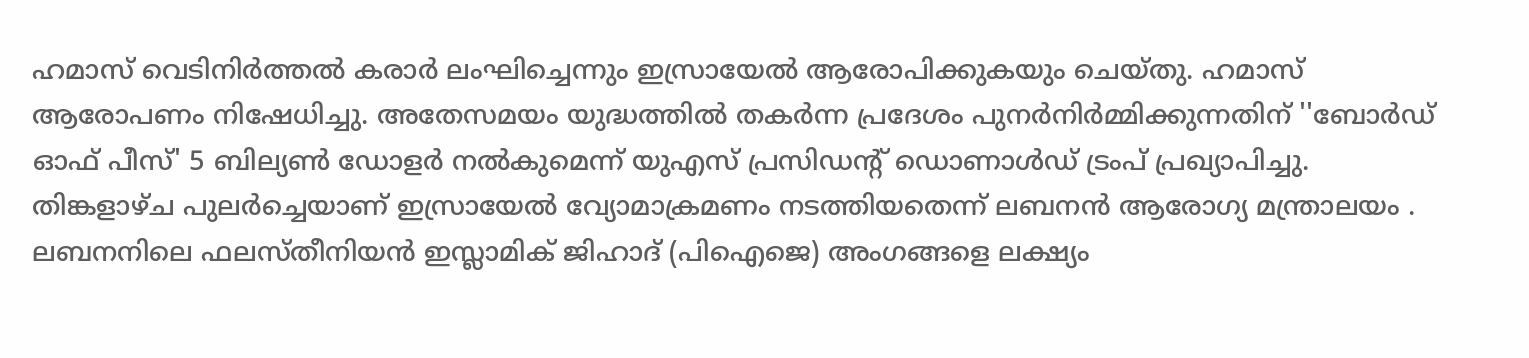ഹമാസ് വെടിനിർത്തൽ കരാർ ലംഘിച്ചെന്നും ഇസ്രായേൽ ആരോപിക്കുകയും ചെയ്തു. ഹമാസ് ആരോപണം നിഷേധിച്ചു. അതേസമയം യുദ്ധത്തിൽ തകർന്ന പ്രദേശം പുനർനിർമ്മിക്കുന്നതിന് ''ബോർഡ് ഓഫ് പീസ്' 5 ബില്യൺ ഡോളർ നൽകുമെന്ന് യുഎസ് പ്രസിഡന്റ് ഡൊണാൾഡ് ട്രംപ് പ്രഖ്യാപിച്ചു.
തിങ്കളാഴ്ച പുലർച്ചെയാണ് ഇസ്രായേൽ വ്യോമാക്രമണം നടത്തിയതെന്ന് ലബനൻ ആരോഗ്യ മന്ത്രാലയം . ലബനനിലെ ഫലസ്തീനിയൻ ഇസ്ലാമിക് ജിഹാദ് (പിഐജെ) അംഗങ്ങളെ ലക്ഷ്യം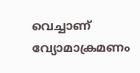വെച്ചാണ് വ്യോമാക്രമണം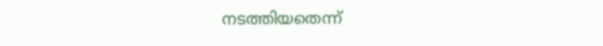നടത്തിയതെന്ന്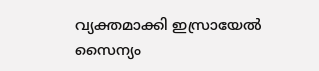വ്യക്തമാക്കി ഇസ്രായേൽ സൈന്യം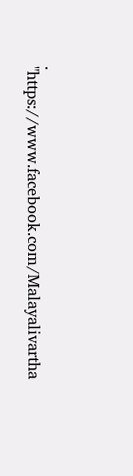.
"https://www.facebook.com/Malayalivartha